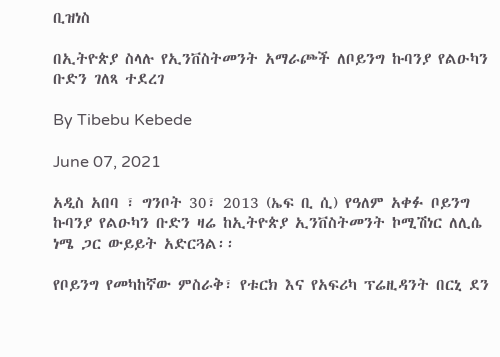ቢዝነስ

በኢትዮጵያ ስላሉ የኢንቨስትመንት አማራጮች ለቦይንግ ኩባንያ የልዑካን ቡድን ገለጻ ተደረገ

By Tibebu Kebede

June 07, 2021

አዲስ አበባ ፣ ግንቦት 30፣ 2013 (ኤፍ ቢ ሲ) የዓለም አቀፉ ቦይንግ ኩባንያ የልዑካን ቡድን ዛሬ ከኢትዮጵያ ኢንቨስትመንት ኮሚሽነር ለሊሴ ነሜ ጋር ውይይት አድርጓል፡፡

የቦይንግ የመካከኛው ምስራቅ፣ የቱርክ እና የአፍሪካ ፕሬዚዳንት በርኒ ደን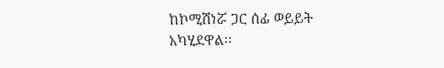ከኮሚሽነሯ ጋር ሰፊ ወይይት አካሂደዋል፡፡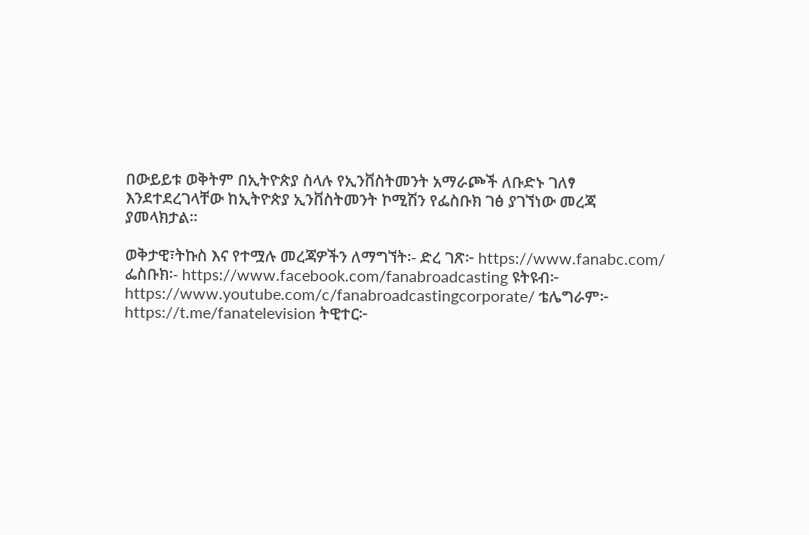በውይይቱ ወቅትም በኢትዮጵያ ስላሉ የኢንቨስትመንት አማራጮች ለቡድኑ ገለፃ እንደተደረገላቸው ከኢትዮጵያ ኢንቨስትመንት ኮሚሽን የፌስቡክ ገፅ ያገኘነው መረጃ ያመላክታል፡፡

ወቅታዊ፣ትኩስ እና የተሟሉ መረጃዎችን ለማግኘት፡- ድረ ገጽ፦ https://www.fanabc.com/ ፌስቡክ፡- https://www.facebook.com/fanabroadcasting ዩትዩብ፦ https://www.youtube.com/c/fanabroadcastingcorporate/ ቴሌግራም፦ https://t.me/fanatelevision ትዊተር፦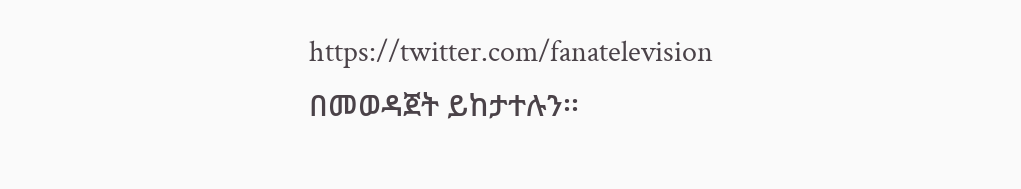https://twitter.com/fanatelevision በመወዳጀት ይከታተሉን፡፡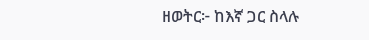ዘወትር፦ ከእኛ ጋር ስላሉ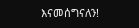እናመሰግናለን!